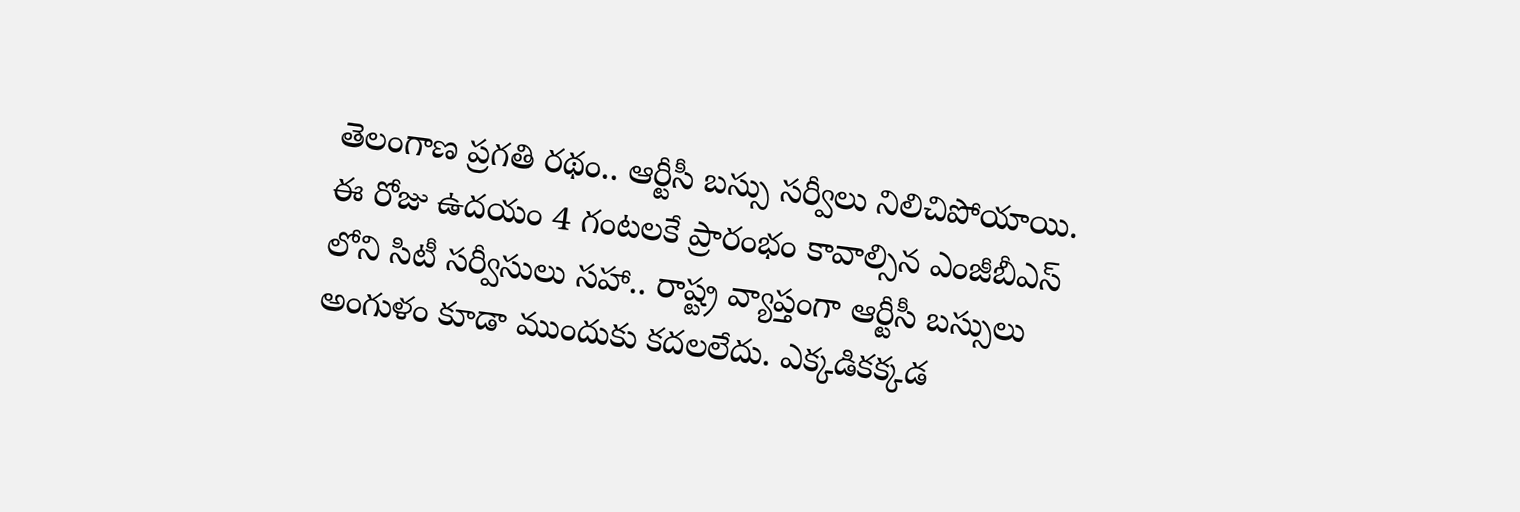తెలంగాణ ప్రగతి రథం.. ఆర్టీసీ బస్సు సర్వీలు నిలిచిపోయాయి. ఈ రోజు ఉదయం 4 గంటలకే ప్రారంభం కావాల్సిన ఎంజీబీఎస్ లోని సిటీ సర్వీసులు సహా.. రాష్ట్ర వ్యాప్తంగా ఆర్టీసీ బస్సులు అంగుళం కూడా ముందుకు కదలలేదు. ఎక్కడికక్కడ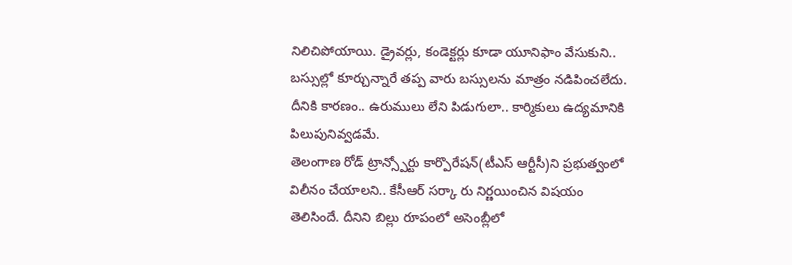నిలిచిపోయాయి. డ్రైవర్లు, కండెక్టర్లు కూడా యూనిఫాం వేసుకుని.. బస్సుల్లో కూర్చున్నారే తప్ప వారు బస్సులను మాత్రం నడిపించలేదు. దీనికి కారణం.. ఉరుములు లేని పిడుగులా.. కార్మికులు ఉద్యమానికి పిలుపునివ్వడమే.
తెలంగాణ రోడ్ ట్రాన్స్పోర్టు కార్పొరేషన్(టీఎస్ ఆర్టీసీ)ని ప్రభుత్వంలో విలీనం చేయాలని.. కేసీఆర్ సర్కా రు నిర్ణయించిన విషయం తెలిసిందే. దీనిని బిల్లు రూపంలో అసెంబ్లీలో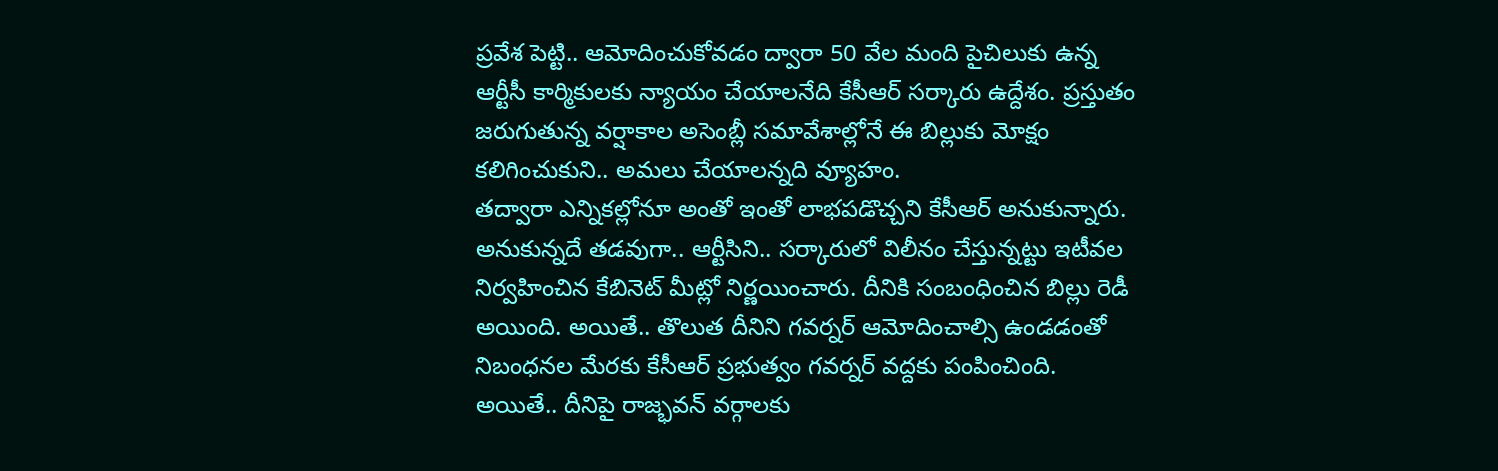ప్రవేశ పెట్టి.. ఆమోదించుకోవడం ద్వారా 50 వేల మంది పైచిలుకు ఉన్న ఆర్టీసీ కార్మికులకు న్యాయం చేయాలనేది కేసీఆర్ సర్కారు ఉద్దేశం. ప్రస్తుతం జరుగుతున్న వర్షాకాల అసెంబ్లీ సమావేశాల్లోనే ఈ బిల్లుకు మోక్షం కలిగించుకుని.. అమలు చేయాలన్నది వ్యూహం.
తద్వారా ఎన్నికల్లోనూ అంతో ఇంతో లాభపడొచ్చని కేసీఆర్ అనుకున్నారు. అనుకున్నదే తడవుగా.. ఆర్టీసిని.. సర్కారులో విలీనం చేస్తున్నట్టు ఇటీవల నిర్వహించిన కేబినెట్ మీట్లో నిర్ణయించారు. దీనికి సంబంధించిన బిల్లు రెడీ అయింది. అయితే.. తొలుత దీనిని గవర్నర్ ఆమోదించాల్సి ఉండడంతో నిబంధనల మేరకు కేసీఆర్ ప్రభుత్వం గవర్నర్ వద్దకు పంపించింది. అయితే.. దీనిపై రాజ్భవన్ వర్గాలకు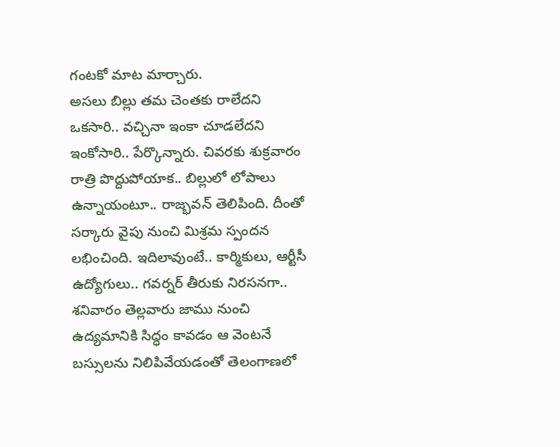గంటకో మాట మార్చారు.
అసలు బిల్లు తమ చెంతకు రాలేదని ఒకసారి.. వచ్చినా ఇంకా చూడలేదని ఇంకోసారి.. పేర్కొన్నారు. చివరకు శుక్రవారం రాత్రి పొద్దుపోయాక.. బిల్లులో లోపాలు ఉన్నాయంటూ.. రాజ్భవన్ తెలిపింది. దీంతో సర్కారు వైపు నుంచి మిశ్రమ స్పందన లభించింది. ఇదిలావుంటే.. కార్మికులు, ఆర్టీసీ ఉద్యోగులు.. గవర్నర్ తీరుకు నిరసనగా.. శనివారం తెల్లవారు జాము నుంచి ఉద్యమానికి సిద్ధం కావడం ఆ వెంటనే బస్సులను నిలిపివేయడంతో తెలంగాణలో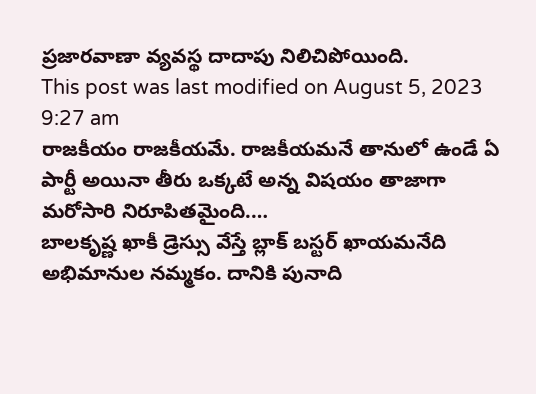ప్రజారవాణా వ్యవస్థ దాదాపు నిలిచిపోయింది.
This post was last modified on August 5, 2023 9:27 am
రాజకీయం రాజకీయమే. రాజకీయమనే తానులో ఉండే ఏ పార్టీ అయినా తీరు ఒక్కటే అన్న విషయం తాజాగా మరోసారి నిరూపితమైంది.…
బాలకృష్ణ ఖాకీ డ్రెస్సు వేస్తే బ్లాక్ బస్టర్ ఖాయమనేది అభిమానుల నమ్మకం. దానికి పునాది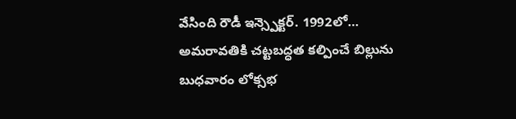వేసింది రౌడీ ఇన్స్పెక్టర్. 1992లో…
అమరావతికి చట్టబద్ధత కల్పించే బిల్లును బుధవారం లోక్సభ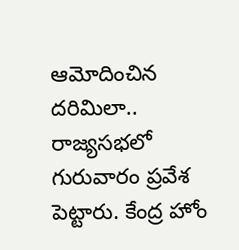ఆమోదించిన దరిమిలా.. రాజ్యసభలో గురువారం ప్రవేశ పెట్టారు. కేంద్ర హోం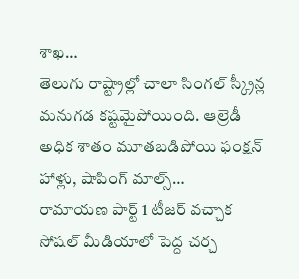శాఖ…
తెలుగు రాష్ట్రాల్లో చాలా సింగల్ స్క్రీన్ల మనుగడ కష్టమైపోయింది. ఆల్రెడీ అధిక శాతం మూతబడిపోయి ఫంక్షన్ హాళ్లు, షాపింగ్ మాల్స్…
రామాయణ పార్ట్ 1 టీజర్ వచ్చాక సోషల్ మీడియాలో పెద్ద చర్చ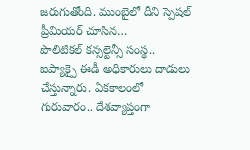జరుగుతోంది. ముంబైలో దీని స్పెషల్ ప్రీమియర్ చూసిన…
పొలిటికల్ కన్సల్టెన్సీ సంస్థ.. ఐప్యాక్పై ఈడీ అధికారులు దాడులు చేస్తున్నారు. ఏకకాలంలో గురువారం.. దేశవ్యాప్తంగా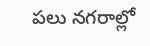పలు నగరాల్లో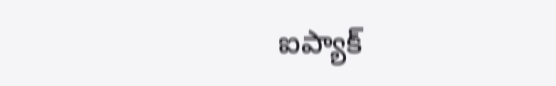ఐప్యాక్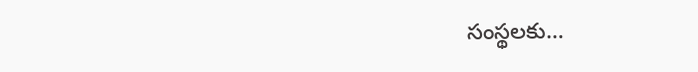సంస్థలకు…